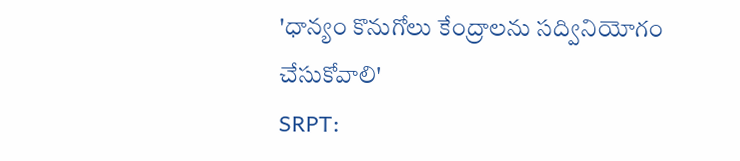'ధాన్యం కొనుగోలు కేంద్రాలను సద్వినియోగం చేసుకోవాలి'
SRPT: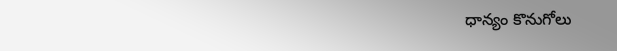ధాన్యం కొనుగోలు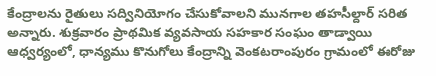కేంద్రాలను రైతులు సద్వినియోగం చేసుకోవాలని మునగాల తహసీల్దార్ సరిత అన్నారు. శుక్రవారం ప్రాథమిక వ్యవసాయ సహకార సంఘం తాడ్వాయి ఆధ్వర్యంలో, ధాన్యము కొనుగోలు కేంద్రాన్ని వెంకటరాంపురం గ్రామంలో ఈరోజు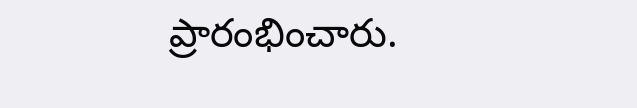ప్రారంభించారు.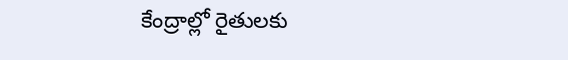కేంద్రాల్లో రైతులకు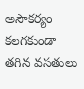అసౌకర్యం కలగకుండా తగిన వసతులు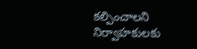కల్పించాలని నిర్వాహకులకు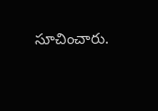సూచించారు.